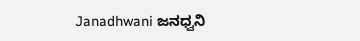Janadhwani ಜನಧ್ವನಿ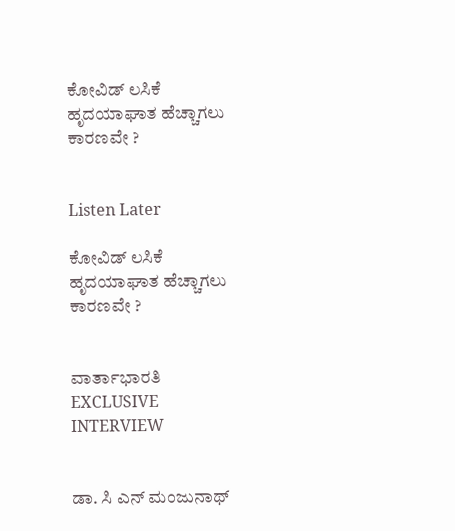ಕೋವಿಡ್ ಲಸಿಕೆ ಹೃದಯಾಘಾತ ಹೆಚ್ಚಾಗಲು ಕಾರಣವೇ ?


Listen Later

ಕೋವಿಡ್ ಲಸಿಕೆ ಹೃದಯಾಘಾತ ಹೆಚ್ಚಾಗಲು ಕಾರಣವೇ ?


ವಾರ್ತಾಭಾರತಿ EXCLUSIVE INTERVIEW


ಡಾ. ಸಿ ಎನ್ ಮಂಜುನಾಥ್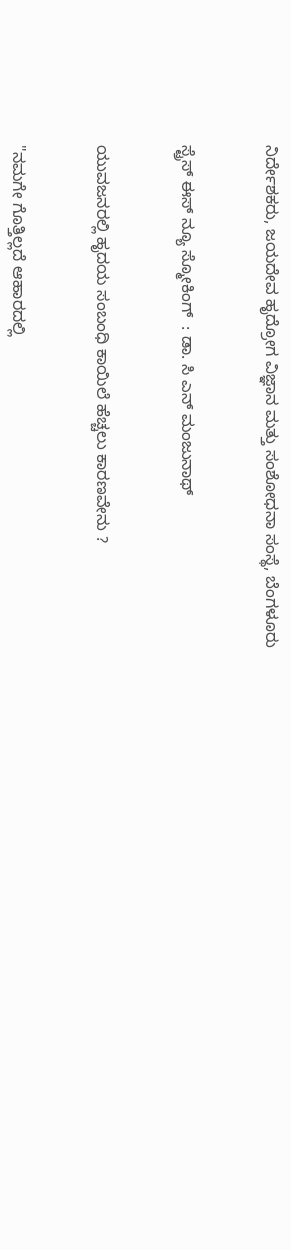ನಿರ್ದೇಶಕರು, ಜಯದೇವ ಹೃದ್ರೋಗ ವಿಜ್ಞಾನ ಮತ್ತು ಸಂಶೋಧನಾ ಸಂಸ್ಥೆ, ಬೆಂಗಳೂರು


ಸ್ಟ್ರೆಸ್ ಈಸ್ ನ್ಯೂ ಸ್ಮೋಕಿಂಗ್  : ಡಾ. ಸಿ ಎನ್ ಮಂಜುನಾಥ್


ಯುವಜನರಲ್ಲಿ ಹೃದಯ ಸಂಬಂಧಿ ಕಾಯಿಲೆ ಹೆಚ್ಚಲು ಕಾರಣವೇನು ?


"ನಮಗೇ ಗೊತ್ತಿಲ್ಲದೆ ಆಹಾರದಲ್ಲಿ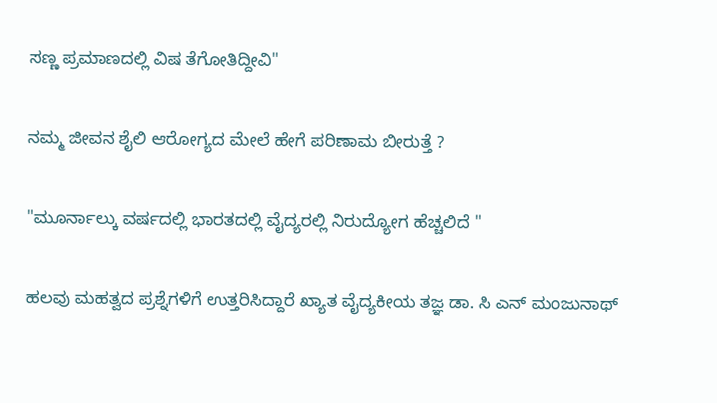ಸಣ್ಣ ಪ್ರಮಾಣದಲ್ಲಿ ವಿಷ ತೆಗೋತಿದ್ದೀವಿ"


ನಮ್ಮ ಜೀವನ ಶೈಲಿ ಆರೋಗ್ಯದ ಮೇಲೆ ಹೇಗೆ ಪರಿಣಾಮ ಬೀರುತ್ತೆ ?


"ಮೂರ್ನಾಲ್ಕು ವರ್ಷದಲ್ಲಿ ಭಾರತದಲ್ಲಿ ವೈದ್ಯರಲ್ಲಿ ನಿರುದ್ಯೋಗ ಹೆಚ್ಚಲಿದೆ "


ಹಲವು ಮಹತ್ವದ ಪ್ರಶ್ನೆಗಳಿಗೆ ಉತ್ತರಿಸಿದ್ದಾರೆ ಖ್ಯಾತ ವೈದ್ಯಕೀಯ ತಜ್ಞ ಡಾ. ಸಿ ಎನ್ ಮಂಜುನಾಥ್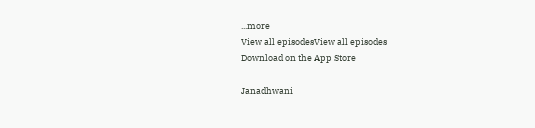...more
View all episodesView all episodes
Download on the App Store

Janadhwani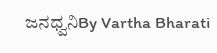ಜನಧ್ವನಿBy Vartha Bharati